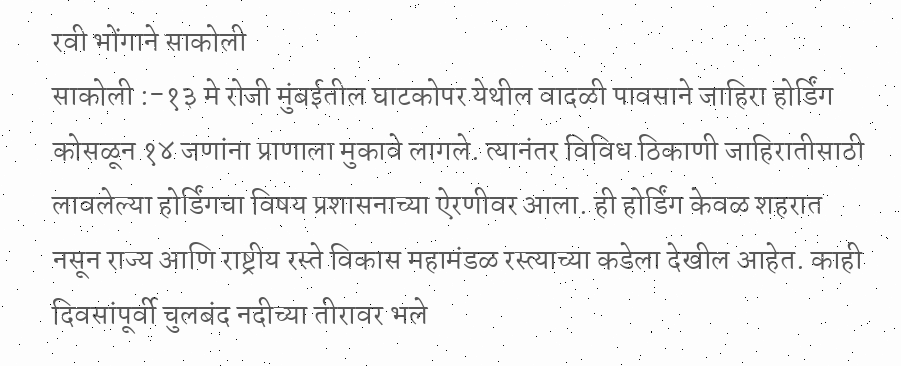रवी भोंगाने साकोली
साकोली :-१३ मे रोजी मुंबईतील घाटकोपर येथील वादळी पावसाने जाहिरा होर्डिंग कोसळून १४ जणांना प्राणाला मुकावे लागले. त्यानंतर विविध ठिकाणी जाहिरातीसाठी लावलेल्या होर्डिंगचा विषय प्रशासनाच्या ऐरणीवर आला. ही होर्डिंग केवळ शहरात नसून राज्य आणि राष्ट्रीय रस्ते विकास महामंडळ रस्त्याच्या कडेला देखील आहेत. काही दिवसांपूर्वी चुलबंद नदीच्या तीरावर भले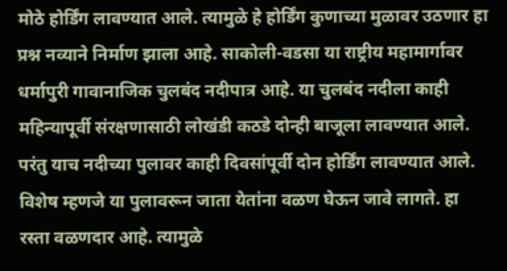मोठे होर्डिंग लावण्यात आले. त्यामुळे हे होर्डिंग कुणाच्या मुळावर उठणार हा प्रश्न नव्याने निर्माण झाला आहे. साकोली-वडसा या राष्ट्रीय महामार्गावर धर्मापुरी गावानाजिक चुलबंद नदीपात्र आहे. या चुलबंद नदीला काही महिन्यापूर्वी संरक्षणासाठी लोखंडी कठडे दोन्ही बाजूला लावण्यात आले. परंतु याच नदीच्या पुलावर काही दिवसांपूर्वी दोन होर्डिंग लावण्यात आले. विशेष म्हणजे या पुलावरून जाता येतांना वळण घेऊन जावे लागते. हा रस्ता वळणदार आहे. त्यामुळे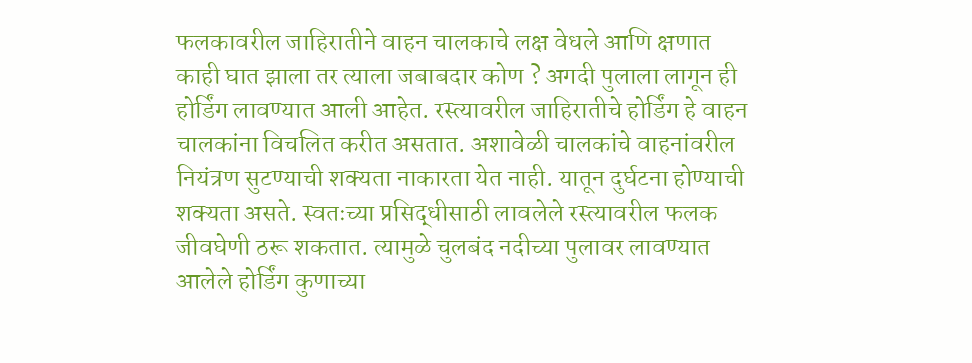फलकावरील जाहिरातीने वाहन चालकाचे लक्ष वेधले आणि क्षणात काही घात झाला तर त्याला जबाबदार कोण ? अगदी पुलाला लागून ही होर्डिंग लावण्यात आली आहेत. रस्त्यावरील जाहिरातीचे होर्डिंग हे वाहन चालकांना विचलित करीत असतात. अशावेळी चालकांचे वाहनांवरील नियंत्रण सुटण्याची शक्यता नाकारता येत नाही. यातून दुर्घटना होण्याची शक्यता असते. स्वतःच्या प्रसिद्धीसाठी लावलेले रस्त्यावरील फलक जीवघेणी ठरू शकतात. त्यामुळे चुलबंद नदीच्या पुलावर लावण्यात आलेले होर्डिंग कुणाच्या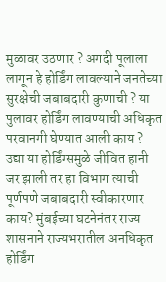मुळावर उठणार ? अगदी पूलाला लागून हे होर्डिंग लावल्याने जनतेच्या सुरक्षेची जबाबदारी कुणाची ? या पुलावर होर्डिंग लावण्याची अधिकृत परवानगी घेण्यात आली काय ? उद्या या होर्डिंग्समुळे जीवित हानी जर झाली तर हा विभाग त्याची पूर्णपणे जबाबदारी स्वीकारणार काय? मुंबईच्या घटनेनंतर राज्य शासनाने राज्यभरातील अनधिकृत होर्डिंग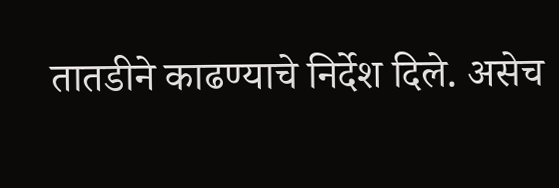तातडीने काढण्याचे निर्देश दिले. असेच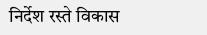निर्देश रस्ते विकास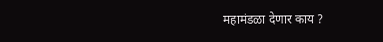महामंडळा देणार काय ?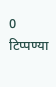0 टिप्पण्या